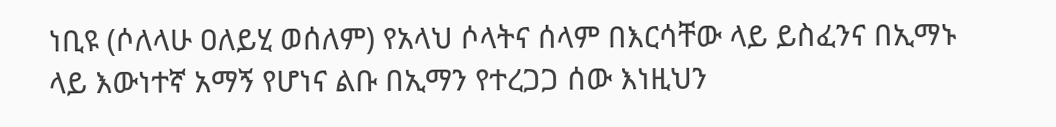ነቢዩ (ሶለላሁ ዐለይሂ ወሰለም) የአላህ ሶላትና ሰላም በእርሳቸው ላይ ይስፈንና በኢማኑ ላይ እውነተኛ አማኝ የሆነና ልቡ በኢማን የተረጋጋ ሰው እነዚህን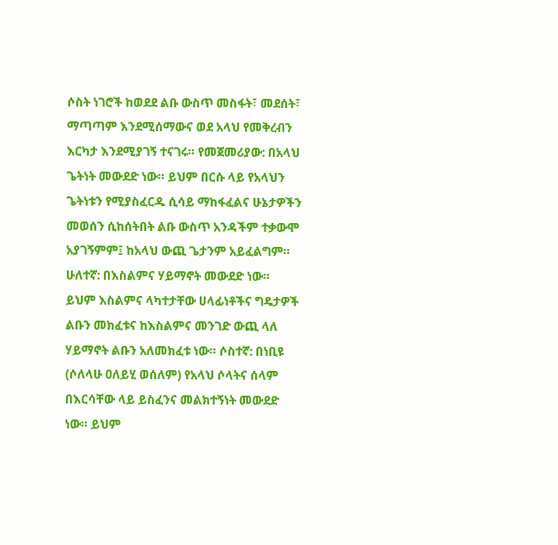ሶስት ነገሮች ከወደደ ልቡ ውስጥ መስፋት፣ መደሰት፣ ማጣጣም እንደሚሰማውና ወደ አላህ የመቅረብን እርካታ እንደሚያገኝ ተናገሩ። የመጀመሪያው: በአላህ ጌትነት መውደድ ነው። ይህም በርሱ ላይ የአላህን ጌትነቱን የሚያስፈርዱ ሲሳይ ማከፋፈልና ሁኔታዎችን መወሰን ሲከሰትበት ልቡ ውስጥ አንዳችም ተቃውሞ አያገኝምም፤ ከአላህ ውጪ ጌታንም አይፈልግም። ሁለተኛ: በእስልምና ሃይማኖት መውደድ ነው። ይህም እስልምና ላካተታቸው ሀላፊነቶችና ግዴታዎች ልቡን መክፈቱና ከእስልምና መንገድ ውጪ ላለ ሃይማኖት ልቡን አለመክፈቱ ነው። ሶስተኛ: በነቢዩ (ሶለላሁ ዐለይሂ ወሰለም) የአላህ ሶላትና ሰላም በእርሳቸው ላይ ይስፈንና መልክተኝነት መውደድ ነው። ይህም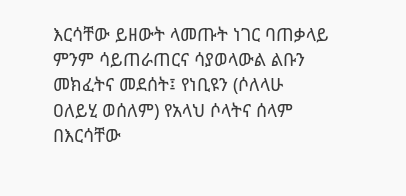እርሳቸው ይዘውት ላመጡት ነገር ባጠቃላይ ምንም ሳይጠራጠርና ሳያወላውል ልቡን መክፈትና መደሰት፤ የነቢዩን (ሶለላሁ ዐለይሂ ወሰለም) የአላህ ሶላትና ሰላም በእርሳቸው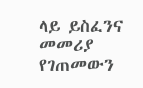ላይ ይስፈንና መመሪያ የገጠመውን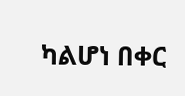ካልሆነ በቀር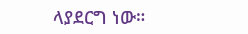ላያደርግ ነው።